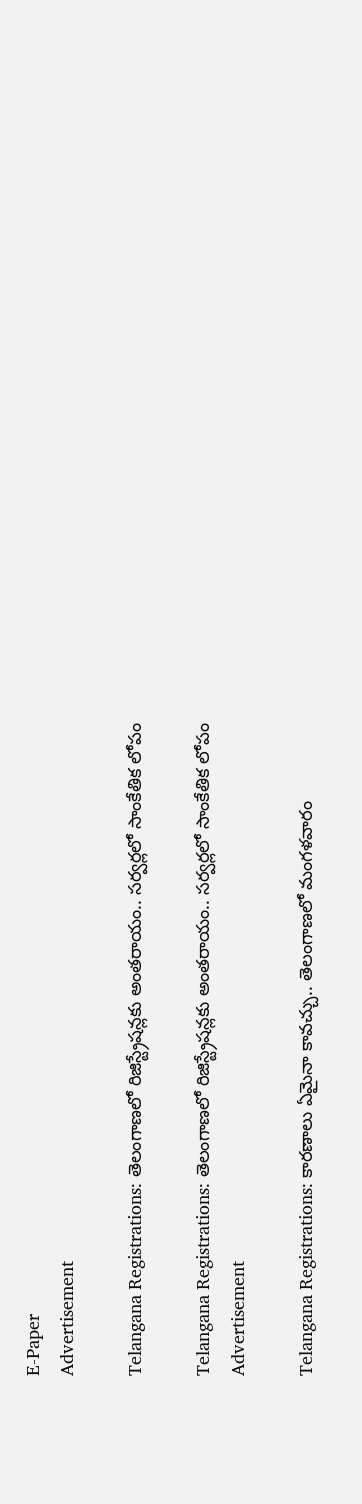E-Paper
Advertisement

Telangana Registrations: తెలంగాణలో రిజిస్ట్రేషన్లకు అంతరాయం.. సర్వర్లలో సాంకేతిక లోపం

Telangana Registrations: తెలంగాణలో రిజిస్ట్రేషన్లకు అంతరాయం.. సర్వర్లలో సాంకేతిక లోపం
Advertisement

Telangana Registrations: కారణాలు ఏమైనా కావచ్చు.. తెలంగాణలో మంగళవారం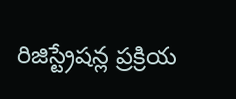రిజిస్ట్రేషన్ల ప్రక్రియ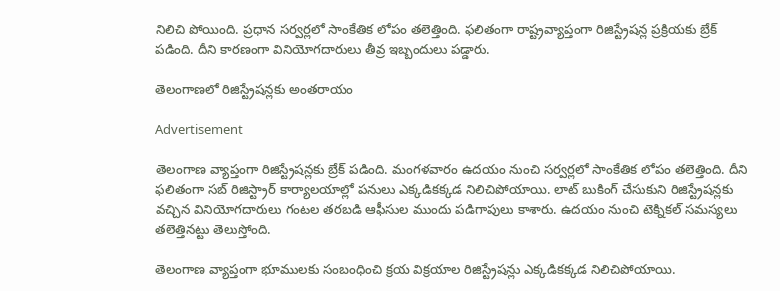నిలిచి పోయింది. ప్రధాన సర్వర్లలో సాంకేతిక లోపం తలెత్తింది. ఫలితంగా రాష్ట్రవ్యాప్తంగా రిజిస్ట్రేషన్ల ప్రక్రియకు బ్రేక్ పడింది. దీని కారణంగా వినియోగదారులు తీవ్ర ఇబ్బందులు పడ్డారు.

తెలంగాణలో రిజిస్ట్రేషన్లకు అంతరాయం

Advertisement

తెలంగాణ వ్యాప్తంగా రిజిస్ట్రేషన్లకు బ్రేక్ పడింది. మంగళవారం ఉదయం నుంచి సర్వర్లలో సాంకేతిక లోపం తలెత్తింది. దీని ఫలితంగా సబ్ రిజిస్ట్రార్ కార్యాలయాల్లో పనులు ఎక్కడికక్కడ నిలిచిపోయాయి. లాట్ బుకింగ్ చేసుకుని రిజిస్ట్రేషన్లకు వచ్చిన వినియోగదారులు గంటల తరబడి ఆఫీసుల ముందు పడిగాపులు కాశారు. ఉదయం నుంచి టెక్నికల్ సమస్యలు తలెత్తినట్టు తెలుస్తోంది.

తెలంగాణ వ్యాప్తంగా భూములకు సంబంధించి క్రయ విక్రయాల రిజిస్ట్రేషన్లు ఎక్కడికక్కడ నిలిచిపోయాయి.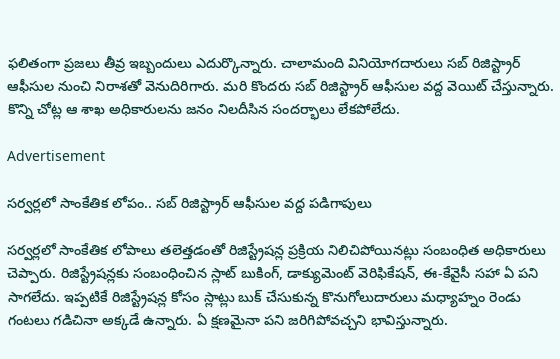ఫలితంగా ప్రజలు తీవ్ర ఇబ్బందులు ఎదుర్కొన్నారు. చాలామంది వినియోగదారులు సబ్ రిజిస్ట్రార్ ఆఫీసుల నుంచి నిరాశతో వెనుదిరిగారు. మరి కొందరు సబ్ రిజిస్ట్రార్ ఆఫీసుల వద్ద వెయిట్ చేస్తున్నారు. కొన్ని చోట్ల ఆ శాఖ అధికారులను జనం నిలదీసిన సందర్భాలు లేకపోలేదు.

Advertisement

సర్వర్లలో సాంకేతిక లోపం.. సబ్ రిజిస్ట్రార్ ఆఫీసుల వద్ద పడిగాపులు

సర్వర్లలో సాంకేతిక లోపాలు తలెత్తడంతో రిజిస్ట్రేషన్ల ప్రక్రియ నిలిచిపోయినట్లు సంబంధిత అధికారులు చెప్పారు. రిజిస్ట్రేషన్లకు సంబంధించిన స్లాట్ బుకింగ్, డాక్యుమెంట్ వెరిఫికేషన్, ఈ-కేవైసీ సహా ఏ పని సాగలేదు. ఇప్పటికే రిజిస్ట్రేషన్ల కోసం స్లాట్లు బుక్ చేసుకున్న కొనుగోలుదారులు మధ్యాహ్నం రెండు గంటలు గడిచినా అక్కడే ఉన్నారు. ఏ క్షణమైనా పని జరిగిపోవచ్చని భావిస్తున్నారు.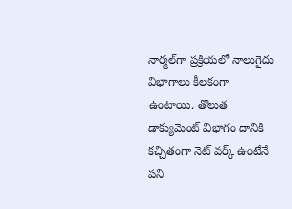నార్మల్‌గా ప్రక్రియలో నాలుగైదు విభాగాలు కీలకంగా ఉంటాయి. తొలుత డాక్యుమెంట్ విభాగం దానికి కచ్చితంగా నెట్ వర్క్ ఉంటేనే పని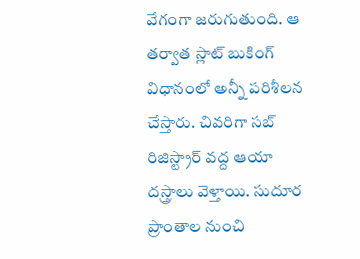వేగంగా జరుగుతుంది. ఆ తర్వాత స్లాట్ బుకింగ్ విధానంలో అన్నీ పరిశీలన చేస్తారు. చివరిగా సబ్ రిజిస్ట్రార్ వద్ద ఆయా దస్త్రాలు వెళ్తాయి. సుదూర ప్రాంతాల నుంచి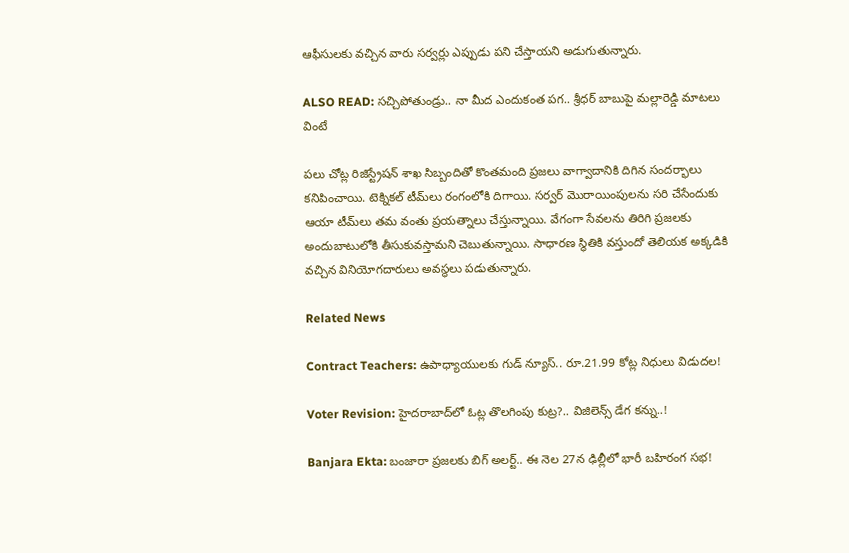ఆఫీసులకు వచ్చిన వారు సర్వర్లు ఎప్పుడు పని చేస్తాయని అడుగుతున్నారు.

ALSO READ: సచ్చిపోతుండ్రు.. నా మీద ఎందుకంత పగ.. శ్రీధర్ బాబుపై మల్లారెడ్డి మాటలు వింటే

పలు చోట్ల రిజిస్ట్రేషన్ శాఖ సిబ్బందితో కొంతమంది ప్రజలు వాగ్వాదానికి దిగిన సందర్భాలు కనిపించాయి. టెక్నికల్ టీమ్‌లు రంగంలోకి దిగాయి. సర్వర్ మొరాయింపులను సరి చేసేందుకు ఆయా టీమ్‌లు తమ వంతు ప్రయత్నాలు చేస్తున్నాయి. వేగంగా సేవలను తిరిగి ప్రజలకు అందుబాటులోకి తీసుకువస్తామని చెబుతున్నాయి. సాధారణ స్థితికి వస్తుందో తెలియక అక్కడికి వచ్చిన వినియోగదారులు అవస్థలు పడుతున్నారు.

Related News

Contract Teachers: ఉపాధ్యాయులకు గుడ్ న్యూస్.. రూ.21.99 కోట్ల నిధులు విడుదల!

Voter Revision: హైదరాబాద్‌లో ఓట్ల తొలగింపు కుట్ర?.. విజిలెన్స్ డేగ కన్ను..!

Banjara Ekta: బంజారా ప్రజలకు బిగ్ అలర్ట్.. ఈ నెల 27న ఢిల్లీలో భారీ బహిరంగ సభ!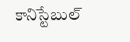కానిస్టేబుల్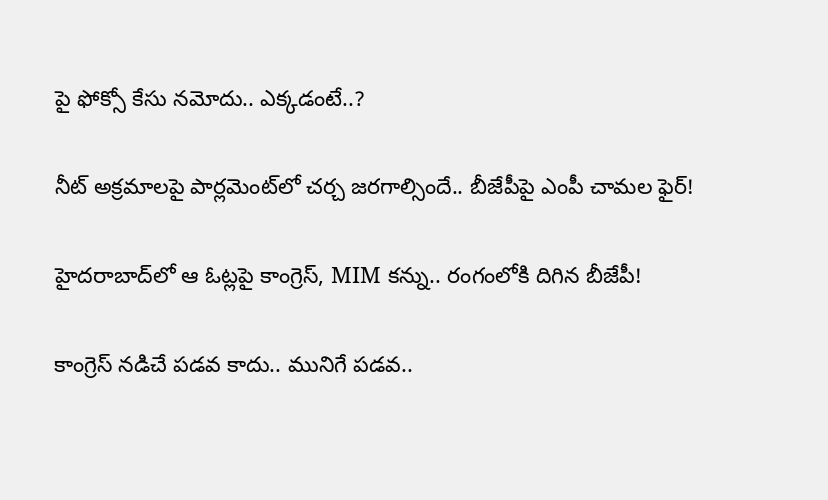పై ఫోక్సో కేసు నమోదు.. ఎక్కడంటే..?

నీట్ అక్రమాలపై పార్లమెంట్‌లో చర్చ జరగాల్సిందే.. బీజేపీపై ఎంపీ చామల ఫైర్!

హైదరాబాద్‌లో ఆ ఓట్లపై కాంగ్రెస్, MIM కన్ను.. రంగంలోకి దిగిన బీజేపీ!

కాంగ్రెస్ నడిచే పడవ కాదు.. మునిగే పడవ..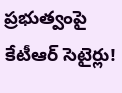ప్రభుత్వంపై కేటీఆర్ సెటైర్లు!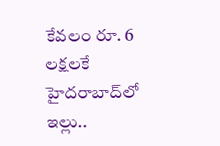కేవలం రూ. 6 లక్షలకే హైదరాబాద్‌లో ఇల్లు..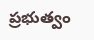ప్రభుత్వం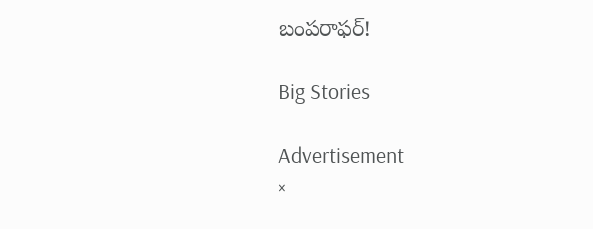బంపరాఫర్!

Big Stories

Advertisement
×